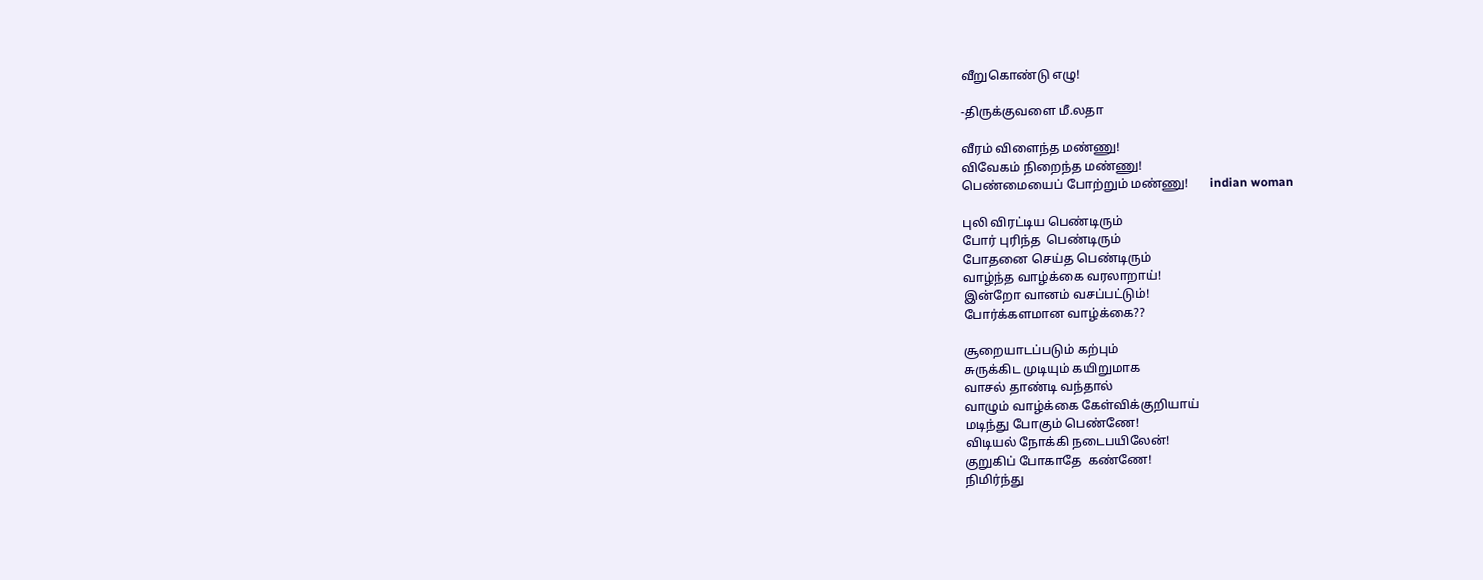வீறுகொண்டு எழு!

-திருக்குவளை மீ.லதா

வீரம் விளைந்த மண்ணு!
விவேகம் நிறைந்த மண்ணு!
பெண்மையைப் போற்றும் மண்ணு!       indian woman

புலி விரட்டிய பெண்டிரும்
போர் புரிந்த  பெண்டிரும்
போதனை செய்த பெண்டிரும்
வாழ்ந்த வாழ்க்கை வரலாறாய்!
இன்றோ வானம் வசப்பட்டும்!
போர்க்களமான வாழ்க்கை??

சூறையாடப்படும் கற்பும்
சுருக்கிட முடியும் கயிறுமாக
வாசல் தாண்டி வந்தால்
வாழும் வாழ்க்கை கேள்விக்குறியாய்
மடிந்து போகும் பெண்ணே!
விடியல் நோக்கி நடைபயிலேன்!
குறுகிப் போகாதே  கண்ணே!
நிமிர்ந்து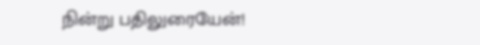நின்று பதிலுரையேன்!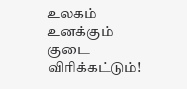உலகம்  உனக்கும் குடை விரிக்கட்டும்!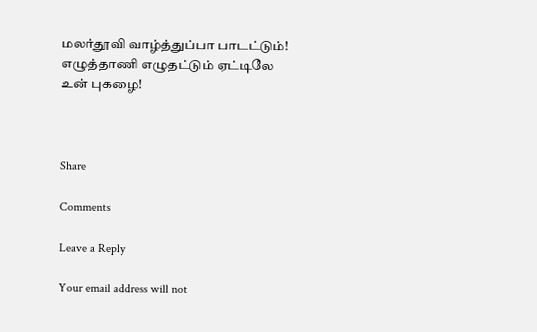மலர்தூவி வாழ்த்துப்பா பாடட்டும்!
எழுத்தாணி எழுதட்டும் ஏட்டிலே உன் புகழை!



Share

Comments

Leave a Reply

Your email address will not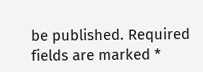be published. Required fields are marked *